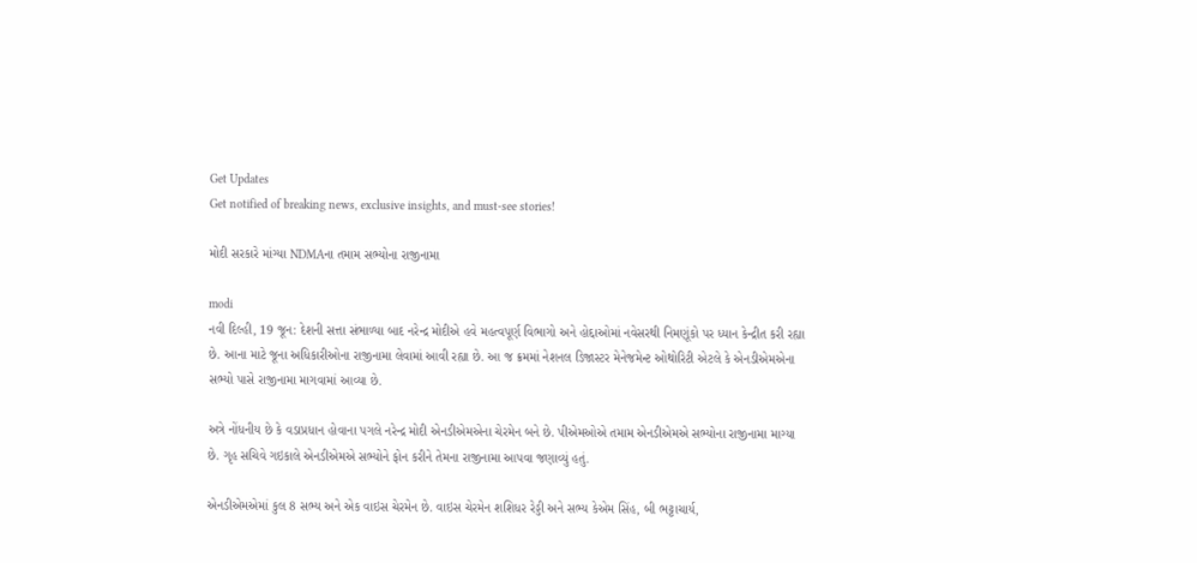Get Updates
Get notified of breaking news, exclusive insights, and must-see stories!

મોદી સરકારે માંગ્યા NDMAના તમામ સભ્યોના રાજીનામા

modi
નવી દિલ્હી, 19 જૂન: દેશની સત્તા સંભાળ્યા બાદ નરેન્દ્ર મોદીએ હવે મહત્વપૂર્ણ વિભાગો અને હોદ્દાઓમાં નવેસરથી નિમણૂંકો પર ધ્યાન કેન્દ્રીત કરી રહ્યા છે. આના માટે જૂના અધિકારીઓના રાજીનામા લેવામાં આવી રહ્યા છે. આ જ ક્રમમાં નેશનલ ડિજાસ્ટર મેનેજમેન્ટ ઓથોરિટી એટલે કે એનડીએમએના સભ્યો પાસે રાજીનામા માગવામાં આવ્યા છે.

અત્રે નોંધનીય છે કે વડાપ્રધાન હોવાના પગલે નરેન્દ્ર મોદી એનડીએમએના ચેરમેન બને છે. પીએમઓએ તમામ એનડીએમએ સભ્યોના રાજીનામા માગ્યા છે. ગૃહ સચિવે ગઇકાલે એનડીએમએ સભ્યોને ફોન કરીને તેમના રાજીનામા આપવા જણાવ્યું હતું.

એનડીએમએમાં કુલ 8 સભ્ય અને એક વાઇસ ચેરમેન છે. વાઇસ ચેરમેન શશિધર રેડ્ડી અને સભ્ય કેએમ સિંહ, બી ભટ્ટાચાર્ય,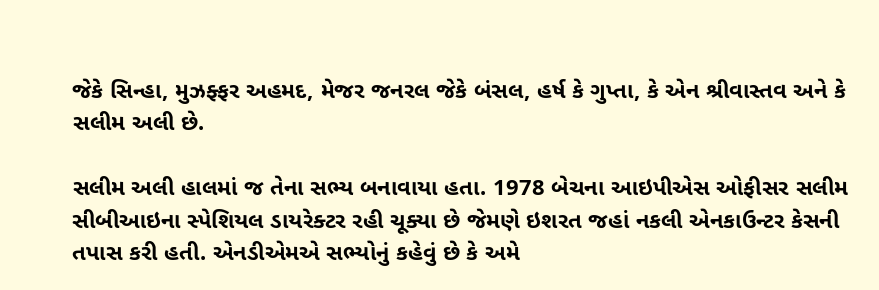જેકે સિન્હા, મુઝફ્ફર અહમદ, મેજર જનરલ જેકે બંસલ, હર્ષ કે ગુપ્તા, કે એન શ્રીવાસ્તવ અને કે સલીમ અલી છે.

સલીમ અલી હાલમાં જ તેના સભ્ય બનાવાયા હતા. 1978 બેચના આઇપીએસ ઓફીસર સલીમ સીબીઆઇના સ્પેશિયલ ડાયરેક્ટર રહી ચૂક્યા છે જેમણે ઇશરત જહાં નકલી એનકાઉન્ટર કેસની તપાસ કરી હતી. એનડીએમએ સભ્યોનું કહેવું છે કે અમે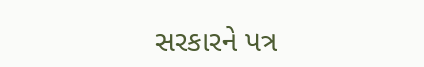સરકારને પત્ર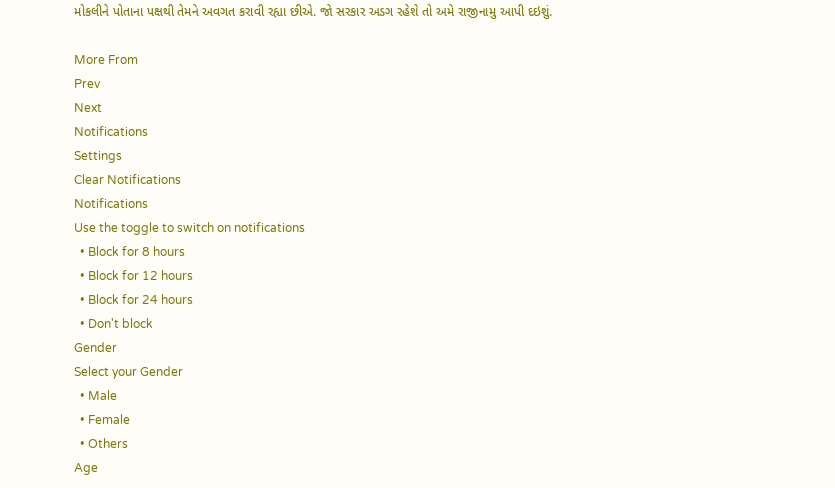મોકલીને પોતાના પક્ષથી તેમને અવગત કરાવી રહ્યા છીએ. જો સરકાર અડગ રહેશે તો અમે રાજીનામુ આપી દઇશું.

More From
Prev
Next
Notifications
Settings
Clear Notifications
Notifications
Use the toggle to switch on notifications
  • Block for 8 hours
  • Block for 12 hours
  • Block for 24 hours
  • Don't block
Gender
Select your Gender
  • Male
  • Female
  • Others
Age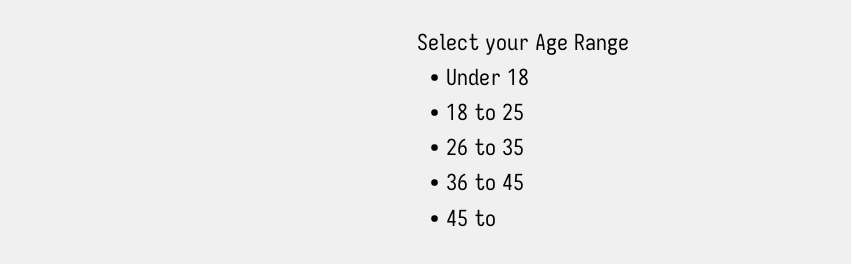Select your Age Range
  • Under 18
  • 18 to 25
  • 26 to 35
  • 36 to 45
  • 45 to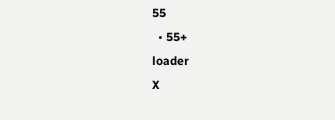55
  • 55+
loader
X